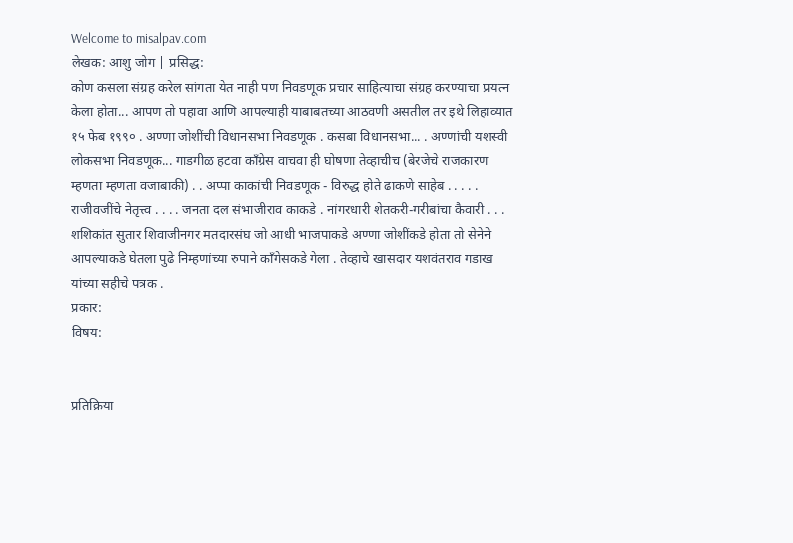Welcome to misalpav.com
लेखक: आशु जोग | प्रसिद्ध:
कोण कसला संग्रह करेल सांगता येत नाही पण निवडणूक प्रचार साहित्याचा संग्रह करण्याचा प्रयत्न केला होता... आपण तो पहावा आणि आपल्याही याबाबतच्या आठवणी असतील तर इथे लिहाव्यात १५ फेब १९९० . अण्णा जोशींची विधानसभा निवडणूक . कसबा विधानसभा... . अण्णांची यशस्वी लोकसभा निवडणूक... गाडगीळ हटवा काँग्रेस वाचवा ही घोषणा तेव्हाचीच (बेरजेचे राजकारण म्हणता म्हणता वजाबाकी) . . अप्पा काकांची निवडणूक - विरुद्ध होते ढाकणे साहेब . . . . . राजीवजींचे नेतृत्त्व . . . . जनता दल संभाजीराव काकडे . नांगरधारी शेतकरी-गरीबांचा कैवारी . . . शशिकांत सुतार शिवाजीनगर मतदारसंघ जो आधी भाजपाकडे अण्णा जोशींकडे होता तो सेनेने आपल्याकडे घेतला पुढे निम्हणांच्या रुपाने काँगेसकडे गेला . तेव्हाचे खासदार यशवंतराव गडाख यांच्या सहीचे पत्रक .
प्रकार:
विषय:


प्रतिक्रिया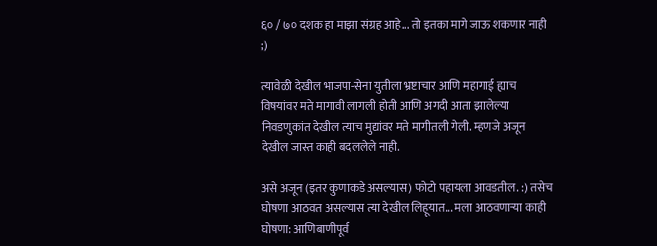६० / ७० दशक हा माझा संग्रह आहे... तो इतका मागे जाऊ शकणार नाही ;)

त्यावेळी देखील भाजपा-सेना युतीला भ्रष्टाचार आणि महागाई ह्याच विषयांवर मते मागावी लागली होती आणि अगदी आता झालेल्या निवडणुकांत देखील त्याच मुद्यांवर मते मागीतली गेली. म्हणजे अजून देखील जास्त काही बदललेले नाही.

असे अजून (इतर कुणाकडे असल्यास) फोटो पहायला आवडतील. :) तसेच घोषणा आठवत असल्यास त्या देखील लिहूयात... मला आठवणार्‍या काही घोषणा: आणिबाणीपूर्व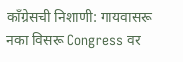काँग्रेसची निशाणी: गायवासरू नका विसरू Congress वर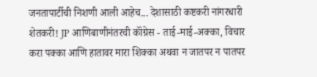जनतापार्टीची निशणी आली आहेच... देशासाठी कष्टकरी नांगरधारी शेतकरी! JP आणिबाणीनंतरची कॉंग्रेस - ताई-माई-अक्का, विचार करा पक्का आणि हातावर मारा शिक्का अथवा न जातपर न पातपर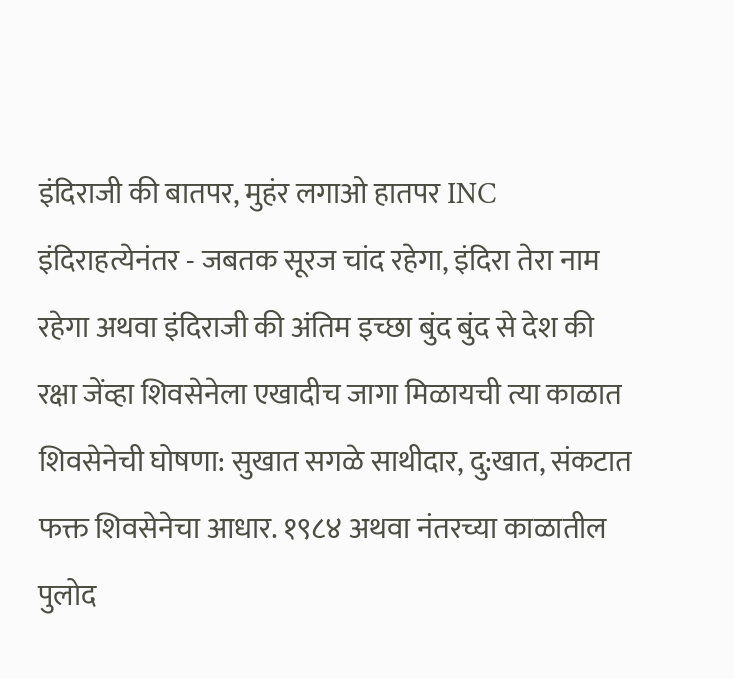इंदिराजी की बातपर, मुहंर लगाओ हातपर INC इंदिराहत्येनंतर - जबतक सूरज चांद रहेगा, इंदिरा तेरा नाम रहेगा अथवा इंदिराजी की अंतिम इच्छा बुंद बुंद से देश की रक्षा जेंव्हा शिवसेनेला एखादीच जागा मिळायची त्या काळात शिवसेनेची घोषणा: सुखात सगळे साथीदार, दु:खात, संकटात फक्त शिवसेनेचा आधार. १९८४ अथवा नंतरच्या काळातील पुलोद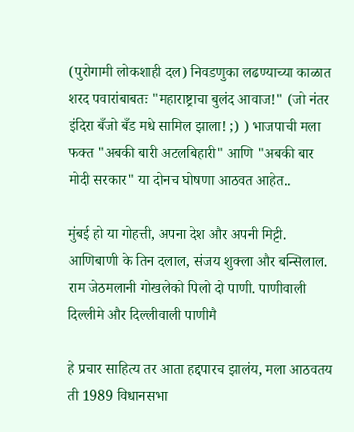(पुरोगामी लोकशाही दल) निवडणुका लढण्याच्या काळात शरद पवारांबाबतः "महाराष्ट्राचा बुलंद आवाज!" (जो नंतर इंदिरा बँजो बँड मधे सामिल झाला! ;) ) भाजपाची मला फक्त "अबकी बारी अटलबिहारी" आणि "अबकी बार मोदी सरकार" या दोनच घोषणा आठवत आहेत..

मुंबई हो या गोहत्ती, अपना देश और अपनी मिट्टी. आणिबाणी के तिन दलाल, संजय शुक्ला और बन्सिलाल. राम जेठमलानी गोखलेको पिलो दो पाणी. पाणीवाली दिल्लीमे और दिल्लीवाली पाणीमै

हे प्रचार साहित्य तर आता हद्दपारच झालंय, मला आठवतय ती 1989 विधानसभा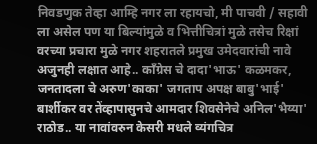निवडणुक तेव्हा आम्हि नगर ला रहायचो, मी पाचवी / सहावी ला असेल पण या बिल्यांमुळे व भित्तीचित्रां मुळे तसेच रिक्षां वरच्या प्रचारा मुळे नगर शहरातले प्रमुख उमेदवारांची नावे अजुनही लक्षात आहे.. कॉंग्रेस चे दादा'भाऊ' कळमकर, जनतादला चे अरुण'काका' जगताप अपक्ष बाबु'भाई' बार्शीकर वर तेंव्हापासुनचे आमदार शिवसेनेचे अनिल'भैय्या' राठोड.. या नावांवरुन केसरी मधले व्यंगचित्र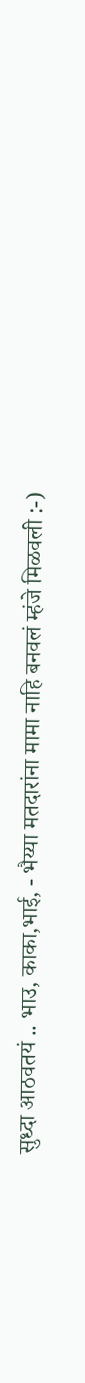सुध्दा आठवतयं .. भाउ, काका,भाई, - भैय्या मतदारांना मामा नाहि बनवलं म्हंजे मिळवली :-)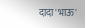दादा'भाऊ'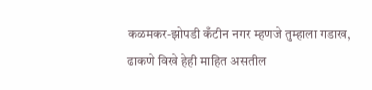कळमकर-झोपडी कँटीन नगर म्हणजे तुम्हाला गडाख, ढाकणे विखे हेही माहित असतील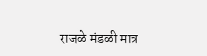राजळे मंडळी मात्र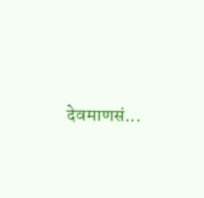देवमाणसं...